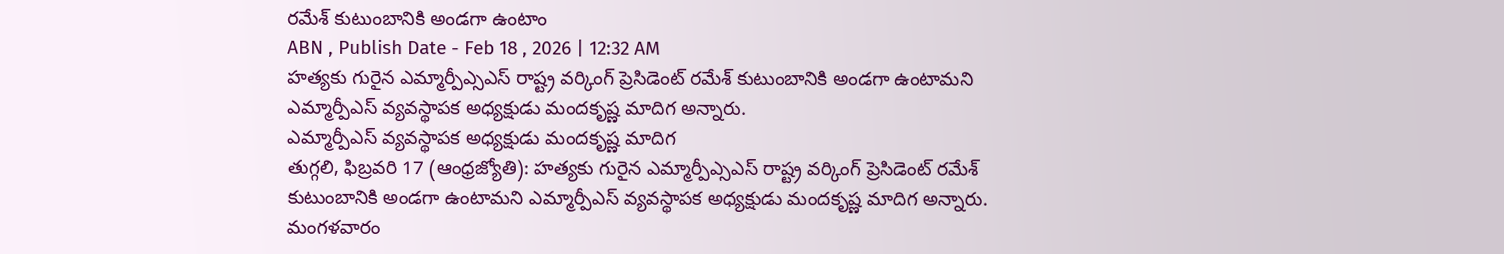రమేశ్ కుటుంబానికి అండగా ఉంటాం
ABN , Publish Date - Feb 18 , 2026 | 12:32 AM
హత్యకు గురైన ఎమ్మార్పీఎ్సఎస్ రాష్ట్ర వర్కింగ్ ప్రెసిడెంట్ రమేశ్ కుటుంబానికి అండగా ఉంటామని ఎమ్మార్పీఎస్ వ్యవస్థాపక అధ్యక్షుడు మందకృష్ణ మాదిగ అన్నారు.
ఎమ్మార్పీఎస్ వ్యవస్థాపక అధ్యక్షుడు మందకృష్ణ మాదిగ
తుగ్గలి, ఫిబ్రవరి 17 (ఆంధ్రజ్యోతి): హత్యకు గురైన ఎమ్మార్పీఎ్సఎస్ రాష్ట్ర వర్కింగ్ ప్రెసిడెంట్ రమేశ్ కుటుంబానికి అండగా ఉంటామని ఎమ్మార్పీఎస్ వ్యవస్థాపక అధ్యక్షుడు మందకృష్ణ మాదిగ అన్నారు. మంగళవారం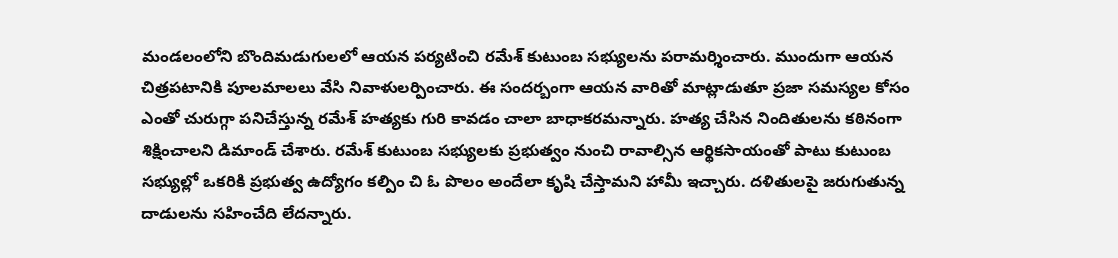మండలంలోని బొందిమడుగులలో ఆయన పర్యటించి రమేశ్ కుటుంబ సభ్యులను పరామర్శించారు. ముందుగా ఆయన చిత్రపటానికి పూలమాలలు వేసి నివాళులర్పించారు. ఈ సందర్బంగా ఆయన వారితో మాట్లాడుతూ ప్రజా సమస్యల కోసం ఎంతో చురుగ్గా పనిచేస్తున్న రమేశ్ హత్యకు గురి కావడం చాలా బాధాకరమన్నారు. హత్య చేసిన నిందితులను కఠినంగా శిక్షించాలని డిమాండ్ చేశారు. రమేశ్ కుటుంబ సభ్యులకు ప్రభుత్వం నుంచి రావాల్సిన ఆర్థికసాయంతో పాటు కుటుంబ సభ్యుల్లో ఒకరికి ప్రభుత్వ ఉద్యోగం కల్పిం చి ఓ పొలం అందేలా కృషి చేస్తామని హామీ ఇచ్చారు. దళితులపై జరుగుతున్న దాడులను సహించేది లేదన్నారు.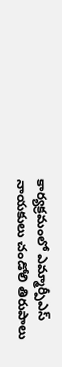కార్యక్రమంలో ఎమ్మార్పీఎస్ నాయకులు చండోలి తిరుపాలు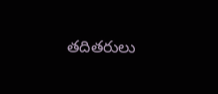తదితరులు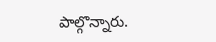పాల్గొన్నారు.